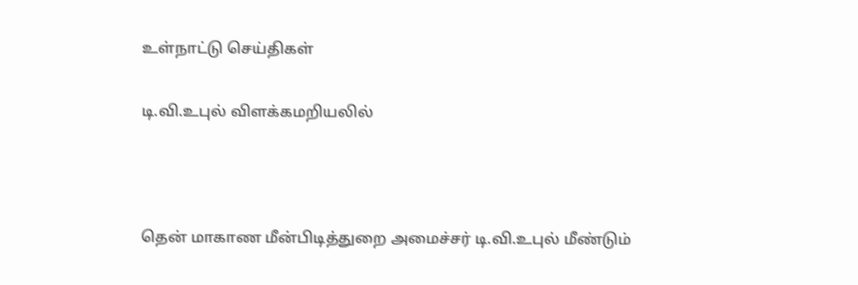உள்நாட்டு செய்திகள்

டி.வி.உபுல் விளக்கமறியலில்



தென் மாகாண மீன்பிடித்துறை அமைச்சர் டி.வி.உபுல் மீண்டும்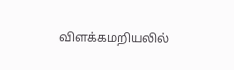விளக்கமறியலில்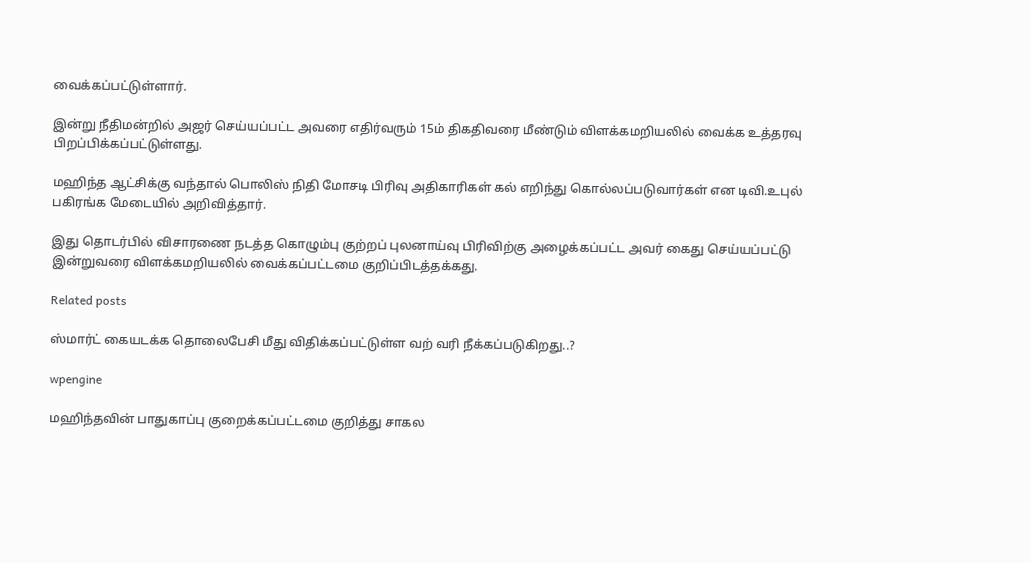வைக்கப்பட்டுள்ளார்.

இன்று நீதிமன்றில் அஜர் செய்யப்பட்ட அவரை எதிர்வரும் 15ம் திகதிவரை மீண்டும் விளக்கமறியலில் வைக்க உத்தரவு பிறப்பிக்கப்பட்டுள்ளது.

மஹிந்த ஆட்சிக்கு வந்தால் பொலிஸ் நிதி மோசடி பிரிவு அதிகாரிகள் கல் எறிந்து கொல்லப்படுவார்கள் என டிவி.உபுல் பகிரங்க மேடையில் அறிவித்தார்.

இது தொடர்பில் விசாரணை நடத்த கொழும்பு குற்றப் புலனாய்வு பிரிவிற்கு அழைக்கப்பட்ட அவர் கைது செய்யப்பட்டு இன்றுவரை விளக்கமறியலில் வைக்கப்பட்டமை குறிப்பிடத்தக்கது.

Related posts

ஸ்மார்ட் கையடக்க தொலைபேசி மீது விதிக்கப்பட்டுள்ள வற் வரி நீக்கப்படுகிறது..?

wpengine

மஹிந்தவின் பாதுகாப்பு குறைக்கப்பட்டமை குறித்து சாகல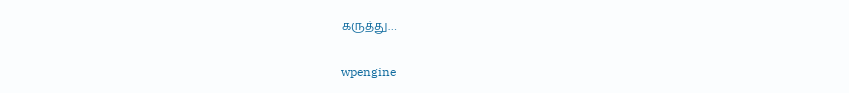கருத்து…

wpengine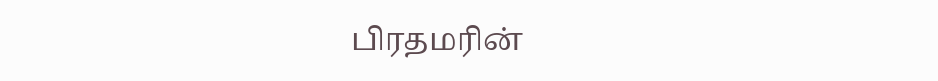பிரதமரின்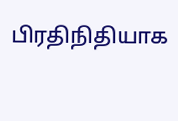பிரதிநிதியாக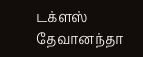டக்ளஸ் தேவானந்தா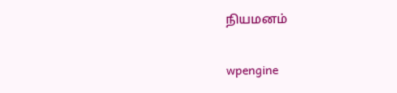நியமனம்

wpengine